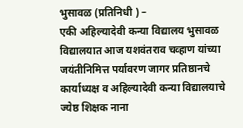भुसावळ (प्रतिनिधी ) –
एकी अहिल्यादेवी कन्या विद्यालय भुसावळ विद्यालयात आज यशवंतराव चव्हाण यांच्या जयंतीनिमित्त पर्यावरण जागर प्रतिष्ठानचे कार्याध्यक्ष व अहिल्यादेवी कन्या विद्यालयाचे ज्येष्ठ शिक्षक नाना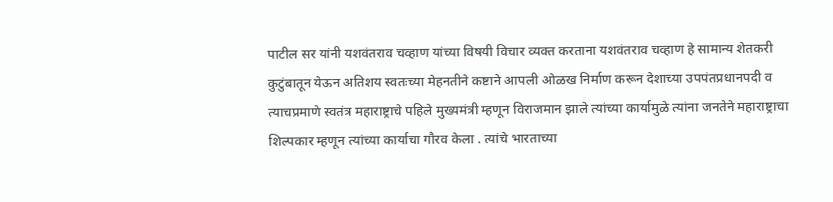पाटील सर यांनी यशवंतराव चव्हाण यांच्या विषयी विचार व्यक्त करताना यशवंतराव चव्हाण हे सामान्य शेतकरी कुटुंबातून येऊन अतिशय स्वतःच्या मेहनतीने कष्टाने आपली ओळख निर्माण करून देशाच्या उपपंतप्रधानपदी व त्याचप्रमाणे स्वतंत्र महाराष्ट्राचे पहिले मुख्यमंत्री म्हणून विराजमान झाले त्यांच्या कार्यामुळे त्यांना जनतेने महाराष्ट्राचा शिल्पकार म्हणून त्यांच्या कार्याचा गौरव केला . त्यांचे भारताच्या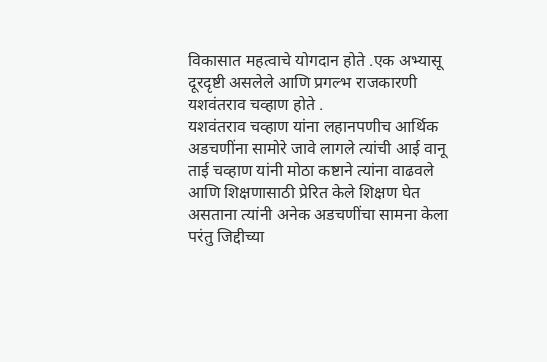विकासात महत्वाचे योगदान होते .एक अभ्यासू दूरदृष्टी असलेले आणि प्रगल्भ राजकारणी यशवंतराव चव्हाण होते .
यशवंतराव चव्हाण यांना लहानपणीच आर्थिक अडचणींना सामोरे जावे लागले त्यांची आई वानू ताई चव्हाण यांनी मोठा कष्टाने त्यांना वाढवले आणि शिक्षणासाठी प्रेरित केले शिक्षण घेत असताना त्यांनी अनेक अडचणींचा सामना केला परंतु जिद्दीच्या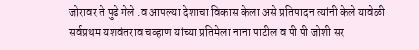जोरावर ते पुढे गेले .व आपल्या देशाचा विकास केला असे प्रतिपादन त्यांनी केले यावेळी सर्वप्रथम यशवंतराव चव्हाण यांच्या प्रतिमेला नाना पाटील व पी पी जोशी सर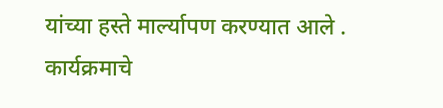यांच्या हस्ते मार्ल्यापण करण्यात आले .
कार्यक्रमाचे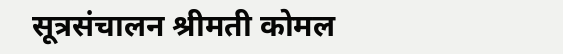सूत्रसंचालन श्रीमती कोमल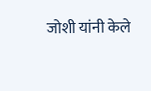जोशी यांनी केले